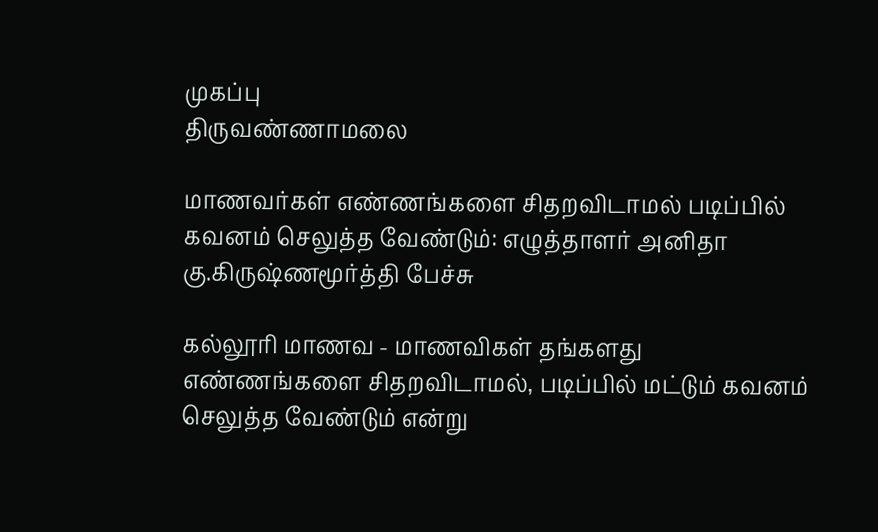முகப்பு
திருவண்ணாமலை

மாணவர்கள் எண்ணங்களை சிதறவிடாமல் படிப்பில் கவனம் செலுத்த வேண்டும்: எழுத்தாளர் அனிதா கு.கிருஷ்ணமூர்த்தி பேச்சு

கல்லூரி மாணவ - மாணவிகள் தங்களது எண்ணங்களை சிதறவிடாமல், படிப்பில் மட்டும் கவனம் செலுத்த வேண்டும் என்று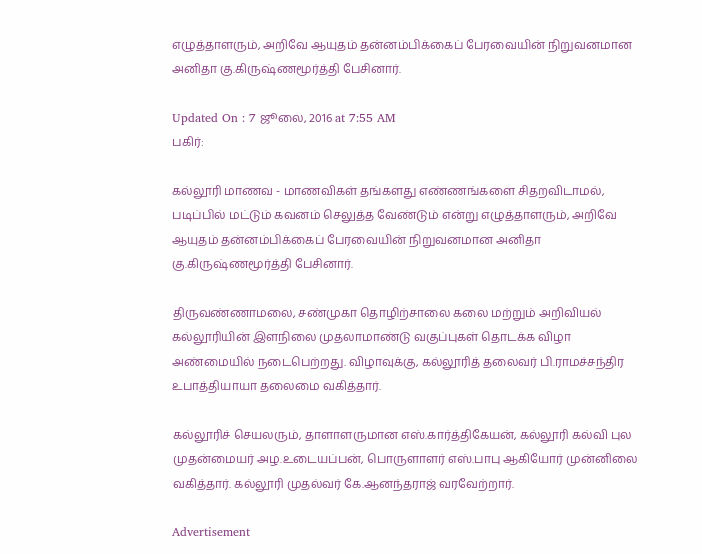எழுத்தாளரும், அறிவே ஆயுதம் தன்னம்பிக்கைப் பேரவையின் நிறுவனமான அனிதா கு.கிருஷ்ணமூர்த்தி பேசினார்.

Updated On : 7 ஜூலை, 2016 at 7:55 AM
பகிர்:

கல்லூரி மாணவ - மாணவிகள் தங்களது எண்ணங்களை சிதறவிடாமல், படிப்பில் மட்டும் கவனம் செலுத்த வேண்டும் என்று எழுத்தாளரும், அறிவே ஆயுதம் தன்னம்பிக்கைப் பேரவையின் நிறுவனமான அனிதா கு.கிருஷ்ணமூர்த்தி பேசினார்.

திருவண்ணாமலை, சண்முகா தொழிற்சாலை கலை மற்றும் அறிவியல் கல்லூரியின் இளநிலை முதலாமாண்டு வகுப்புகள் தொடக்க விழா அண்மையில் நடைபெற்றது. விழாவுக்கு, கல்லூரித் தலைவர் பி.ராமச்சந்திர உபாத்தியாயா தலைமை வகித்தார்.

கல்லூரிச் செயலரும், தாளாளருமான எஸ்.கார்த்திகேயன், கல்லூரி கல்வி புல முதன்மையர் அழ.உடையப்பன், பொருளாளர் எஸ்.பாபு ஆகியோர் முன்னிலை வகித்தார். கல்லூரி முதல்வர் கே.ஆனந்தராஜ் வரவேற்றார்.

Advertisement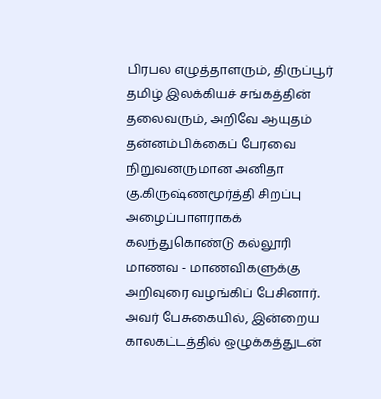பிரபல எழுத்தாளரும், திருப்பூர் தமிழ் இலக்கியச் சங்கத்தின் தலைவரும், அறிவே ஆயுதம் தன்னம்பிக்கைப் பேரவை நிறுவனருமான அனிதா கு.கிருஷ்ணமூர்த்தி சிறப்பு அழைப்பாளராகக் கலந்துகொண்டு கல்லூரி மாணவ - மாணவிகளுக்கு அறிவுரை வழங்கிப் பேசினார். அவர் பேசுகையில், இன்றைய காலகட்டத்தில் ஒழுக்கத்துடன்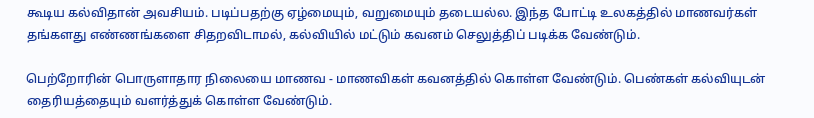கூடிய கல்விதான் அவசியம். படிப்பதற்கு ஏழ்மையும், வறுமையும் தடையல்ல. இந்த போட்டி உலகத்தில் மாணவர்கள் தங்களது எண்ணங்களை சிதறவிடாமல், கல்வியில் மட்டும் கவனம் செலுத்திப் படிக்க வேண்டும்.

பெற்றோரின் பொருளாதார நிலையை மாணவ - மாணவிகள் கவனத்தில் கொள்ள வேண்டும். பெண்கள் கல்வியுடன் தைரியத்தையும் வளர்த்துக் கொள்ள வேண்டும்.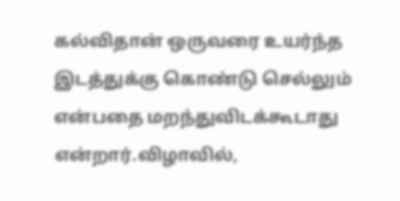கல்விதான் ஒருவரை உயர்ந்த இடத்துக்கு கொண்டு செல்லும் என்பதை மறந்துவிடக்கூடாது என்றார்.விழாவில்,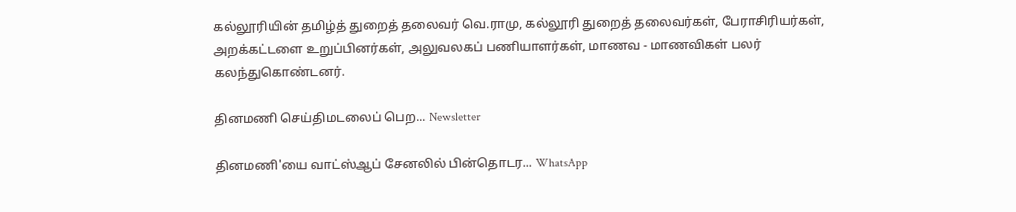கல்லூரியின் தமிழ்த் துறைத் தலைவர் வெ.ராமு, கல்லூரி துறைத் தலைவர்கள், பேராசிரியர்கள், அறக்கட்டளை உறுப்பினர்கள், அலுவலகப் பணியாளர்கள், மாணவ - மாணவிகள் பலர் கலந்துகொண்டனர்.

தினமணி செய்திமடலைப் பெற... Newsletter

தினமணி'யை வாட்ஸ்ஆப் சேனலில் பின்தொடர... WhatsApp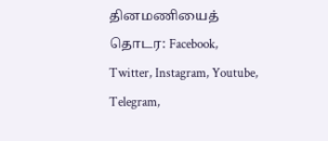தினமணியைத் தொடர: Facebook, Twitter, Instagram, Youtube, Telegram,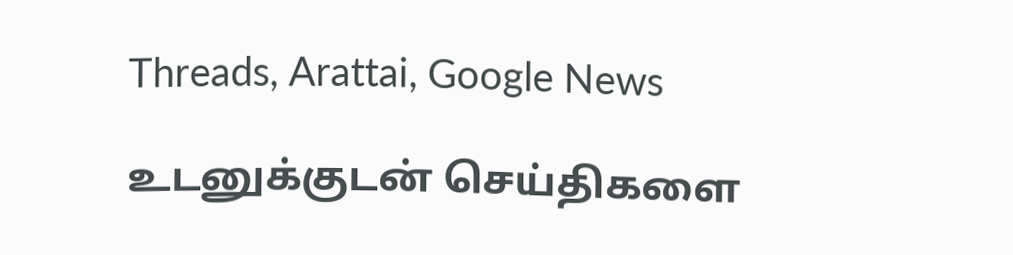Threads, Arattai, Google News

உடனுக்குடன் செய்திகளை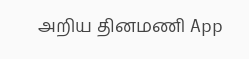அறிய தினமணி App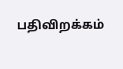பதிவிறக்கம்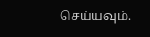செய்யவும்.